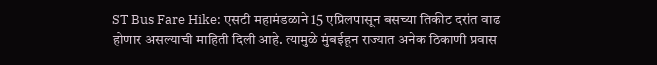ST Bus Fare Hike: एसटी महामंडळाने 15 एप्रिलपासून बसच्या तिकीट दरांत वाढ होणार असल्याची माहिती दिली आहे. त्यामुळे मुंबईहून राज्यात अनेक ठिकाणी प्रवास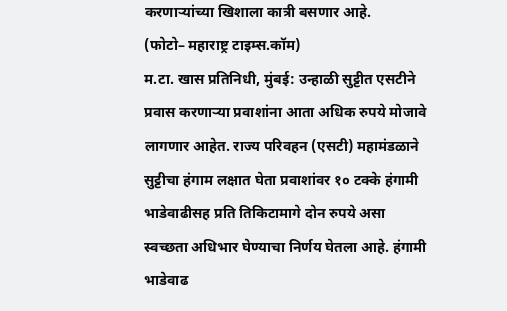करणाऱ्यांच्या खिशाला कात्री बसणार आहे.
(फोटो– महाराष्ट्र टाइम्स.कॉम)
म.टा. खास प्रतिनिधी, मुंबई: उन्हाळी सुट्टीत एसटीने प्रवास करणाऱ्या प्रवाशांना आता अधिक रुपये मोजावे लागणार आहेत. राज्य परिवहन (एसटी) महामंडळाने सुट्टीचा हंगाम लक्षात घेता प्रवाशांवर १० टक्के हंगामी भाडेवाढीसह प्रति तिकिटामागे दोन रुपये असा स्वच्छता अधिभार घेण्याचा निर्णय घेतला आहे. हंगामी भाडेवाढ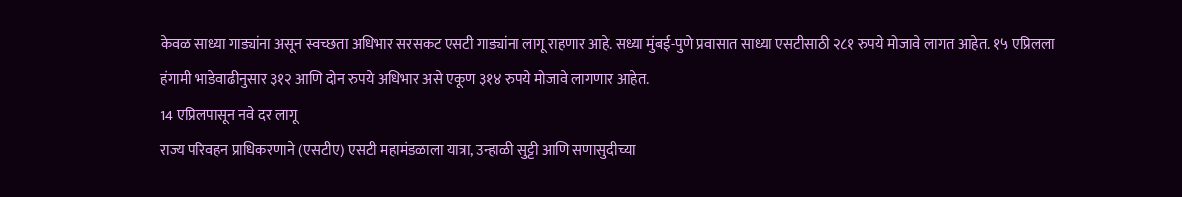केवळ साध्या गाड्यांना असून स्वच्छता अधिभार सरसकट एसटी गाड्यांना लागू राहणार आहे. सध्या मुंबई-पुणे प्रवासात साध्या एसटीसाठी २८१ रुपये मोजावे लागत आहेत. १५ एप्रिलला हंगामी भाडेवाढीनुसार ३१२ आणि दोन रुपये अधिभार असे एकूण ३१४ रुपये मोजावे लागणार आहेत.
14 एप्रिलपासून नवे दर लागू
राज्य परिवहन प्राधिकरणाने (एसटीए) एसटी महामंडळाला यात्रा, उन्हाळी सुट्टी आणि सणासुदीच्या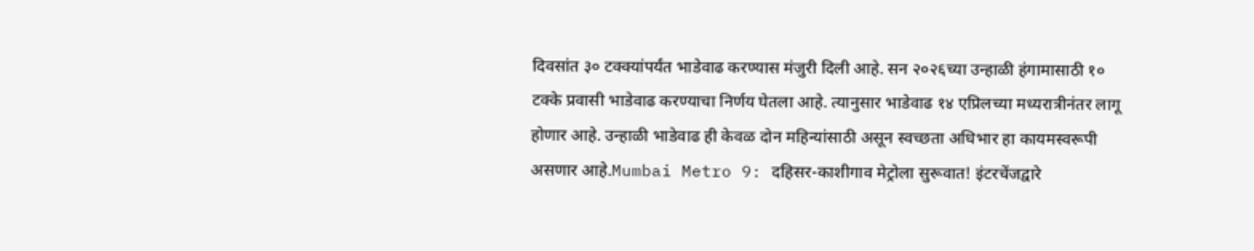दिवसांत ३० टक्क्यांपर्यंत भाडेवाढ करण्यास मंजुरी दिली आहे. सन २०२६च्या उन्हाळी हंगामासाठी १० टक्के प्रवासी भाडेवाढ करण्याचा निर्णय घेतला आहे. त्यानुसार भाडेवाढ १४ एप्रिलच्या मध्यरात्रीनंतर लागू होणार आहे. उन्हाळी भाडेवाढ ही केवळ दोन महिन्यांसाठी असून स्वच्छता अधिभार हा कायमस्वरूपी असणार आहे.Mumbai Metro 9: दहिसर-काशीगाव मेट्रोला सुरूवात! इंटरचेंजद्वारे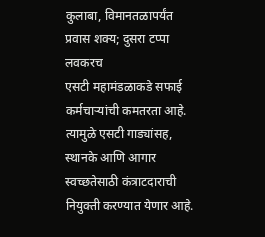कुलाबा, विमानतळापर्यंत प्रवास शक्य; दुसरा टप्पा लवकरच
एसटी महामंडळाकडे सफाई कर्मचाऱ्यांची कमतरता आहे. त्यामुळे एसटी गाड्यांसह, स्थानके आणि आगार स्वच्छतेसाठी कंत्राटदाराची नियुक्ती करण्यात येणार आहे.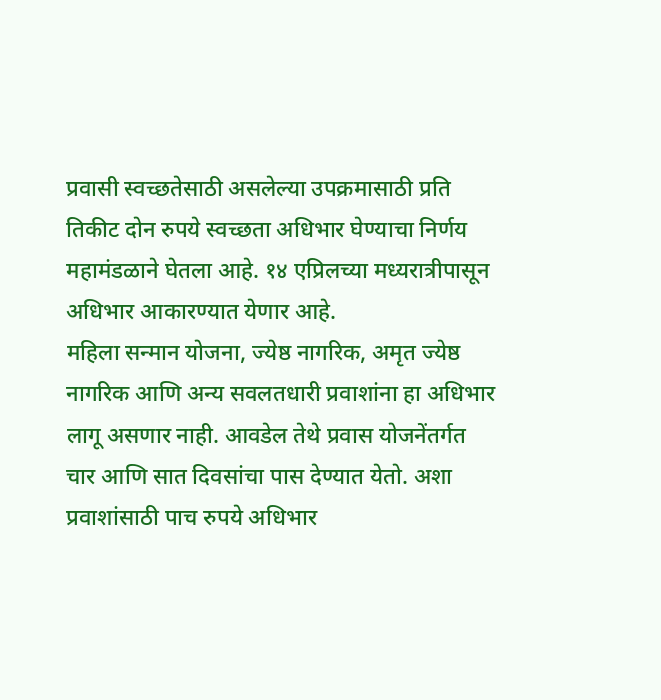प्रवासी स्वच्छतेसाठी असलेल्या उपक्रमासाठी प्रति तिकीट दोन रुपये स्वच्छता अधिभार घेण्याचा निर्णय महामंडळाने घेतला आहे. १४ एप्रिलच्या मध्यरात्रीपासून अधिभार आकारण्यात येणार आहे.
महिला सन्मान योजना, ज्येष्ठ नागरिक, अमृत ज्येष्ठ नागरिक आणि अन्य सवलतधारी प्रवाशांना हा अधिभार लागू असणार नाही. आवडेल तेथे प्रवास योजनेंतर्गत चार आणि सात दिवसांचा पास देण्यात येतो. अशा प्रवाशांसाठी पाच रुपये अधिभार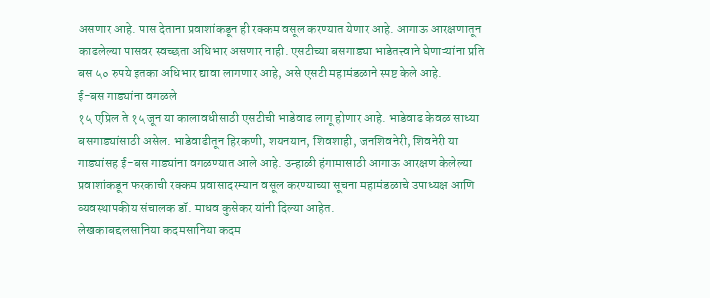असणार आहे. पास देताना प्रवाशांकडून ही रक्कम वसूल करण्यात येणार आहे. आगाऊ आरक्षणातून काढलेल्या पासवर स्वच्छता अधिभार असणार नाही. एसटीच्या बसगाड्या भाडेतत्त्वाने घेणाऱ्यांना प्रति बस ५० रुपये इतका अधिभार द्यावा लागणार आहे, असे एसटी महामंडळाने स्पष्ट केले आहे.
ई-बस गाड्यांना वगळले
१५ एप्रिल ते १५ जून या कालावधीसाठी एसटीची भाडेवाढ लागू होणार आहे. भाडेवाढ केवळ साध्या बसगाड्यांसाठी असेल. भाडेवाढीतून हिरकणी, शयनयान, शिवशाही, जनशिवनेरी, शिवनेरी या गाड्यांसह ई-बस गाड्यांना वगळण्यात आले आहे. उन्हाळी हंगामासाठी आगाऊ आरक्षण केलेल्या प्रवाशांकडून फरकाची रक्कम प्रवासादरम्यान वसूल करण्याच्या सूचना महामंडळाचे उपाध्यक्ष आणि व्यवस्थापकीय संचालक डॉ. माधव कुसेकर यांनी दिल्या आहेत.
लेखकाबद्दलसानिया कदमसानिया कदम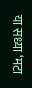या सध्या ‘मटा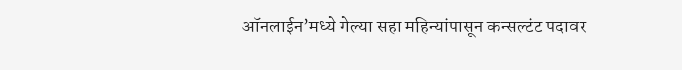ऑनलाईन’मध्ये गेल्या सहा महिन्यांपासून कन्सल्टंट पदावर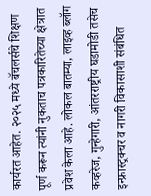कार्यरत आहेत. २०२५ मध्ये बॅचलर्सचे शिक्षण पूर्ण करून त्यांनी नुकताच पत्रकारितेच्या क्षेत्रात प्रवेश केला आहे. लोकल बातम्या, लाइव्ह ब्लॉग कव्हरेज, गुन्हेगारी, आंतरराष्ट्रीय घडामोडी तसेच इन्फ्रास्ट्रक्चर व नागरी विकासाशी संबंधित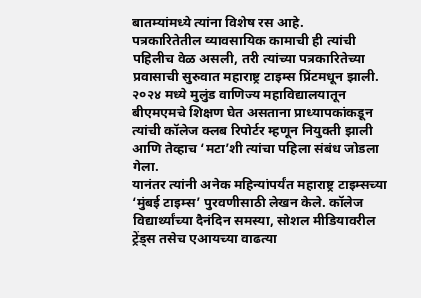बातम्यांमध्ये त्यांना विशेष रस आहे.
पत्रकारितेतील व्यावसायिक कामाची ही त्यांची पहिलीच वेळ असली, तरी त्यांच्या पत्रकारितेच्या प्रवासाची सुरुवात महाराष्ट्र टाइम्स प्रिंटमधून झाली. २०२४ मध्ये मुलुंड वाणिज्य महाविद्यालयातून बीएमएमचे शिक्षण घेत असताना प्राध्यापकांकडून त्यांची कॉलेज क्लब रिपोर्टर म्हणून नियुक्ती झाली आणि तेव्हाच ‘मटा’शी त्यांचा पहिला संबंध जोडला गेला.
यानंतर त्यांनी अनेक महिन्यांपर्यंत महाराष्ट्र टाइम्सच्या ‘मुंबई टाइम्स’ पुरवणीसाठी लेखन केले. कॉलेज विद्यार्थ्यांच्या दैनंदिन समस्या, सोशल मीडियावरील ट्रेंड्स तसेच एआयच्या वाढत्या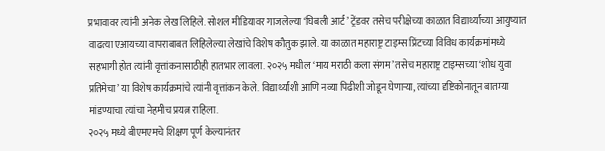प्रभावावर त्यांनी अनेक लेख लिहिले. सोशल मीडियावर गाजलेल्या ‘घिबली आर्ट’ ट्रेंडवर तसेच परीक्षेच्या काळात विद्यार्थ्यांच्या आयुष्यात वाढत्या एआयच्या वापराबाबत लिहिलेल्या लेखांचे विशेष कौतुक झाले. या काळात महाराष्ट्र टाइम्स प्रिंटच्या विविध कार्यक्रमांमध्ये सहभागी होत त्यांनी वृत्तांकनासाठीही हातभार लावला. २०२५ मधील ‘माय मराठी कला संगम’ तसेच महाराष्ट्र टाइम्सच्या ‘शोध युवा प्रतिमेचा’ या विशेष कार्यक्रमांचे त्यांनी वृत्तांकन केले. विद्यार्थ्यांशी आणि नव्या पिढीशी जोडून घेणाऱ्या, त्यांच्या दृष्टिकोनातून बातम्या मांडण्याचा त्यांचा नेहमीच प्रयत्न राहिला.
२०२५ मध्ये बीएमएमचे शिक्षण पूर्ण केल्यानंतर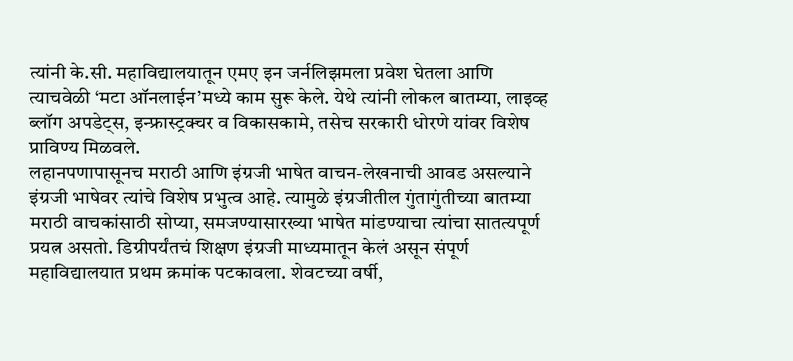त्यांनी के.सी. महाविद्यालयातून एमए इन जर्नलिझमला प्रवेश घेतला आणि त्याचवेळी ‘मटा ऑनलाईन’मध्ये काम सुरू केले. येथे त्यांनी लोकल बातम्या, लाइव्ह ब्लॉग अपडेट्स, इन्फ्रास्ट्रक्चर व विकासकामे, तसेच सरकारी धोरणे यांवर विशेष प्राविण्य मिळवले.
लहानपणापासूनच मराठी आणि इंग्रजी भाषेत वाचन-लेखनाची आवड असल्याने इंग्रजी भाषेवर त्यांचे विशेष प्रभुत्व आहे. त्यामुळे इंग्रजीतील गुंतागुंतीच्या बातम्या मराठी वाचकांसाठी सोप्या, समजण्यासारख्या भाषेत मांडण्याचा त्यांचा सातत्यपूर्ण प्रयत्न असतो. डिग्रीपर्यंतचं शिक्षण इंग्रजी माध्यमातून केलं असून संपूर्ण महाविद्यालयात प्रथम क्रमांक पटकावला. शेवटच्या वर्षी,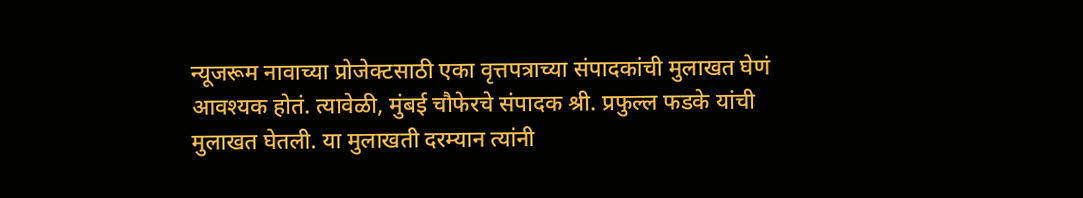न्यूजरूम नावाच्या प्रोजेक्टसाठी एका वृत्तपत्राच्या संपादकांची मुलाखत घेणं आवश्यक होतं. त्यावेळी, मुंबई चौफेरचे संपादक श्री. प्रफुल्ल फडके यांची मुलाखत घेतली. या मुलाखती दरम्यान त्यांनी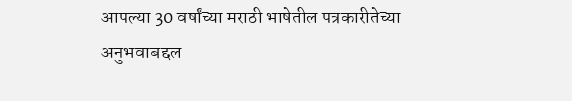आपल्या 30 वर्षांच्या मराठी भाषेतील पत्रकारीतेच्या अनुभवाबद्दल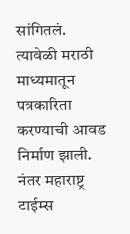सांगितलं. त्यावेळी मराठी माध्यमातून पत्रकारिता करण्याची आवड निर्माण झाली. नंतर महाराष्ट्र टाईम्स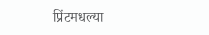प्रिंटमधल्या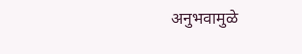अनुभवामुळे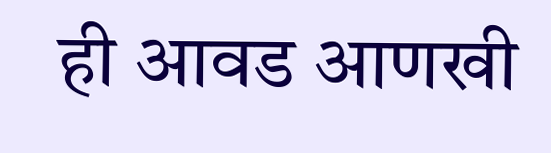ही आवड आणखी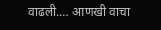वाढली.… आणखी वाचा